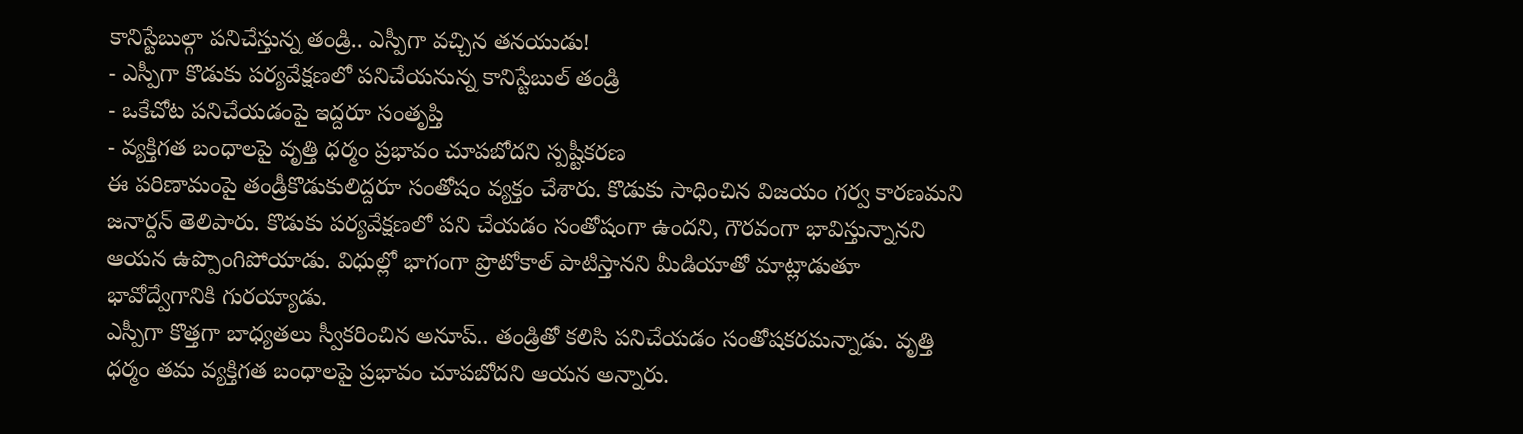కానిస్టేబుల్గా పనిచేస్తున్న తండ్రి.. ఎస్పీగా వచ్చిన తనయుడు!
- ఎస్పీగా కొడుకు పర్యవేక్షణలో పనిచేయనున్న కానిస్టేబుల్ తండ్రి
- ఒకేచోట పనిచేయడంపై ఇద్దరూ సంతృప్తి
- వ్యక్తిగత బంధాలపై వృత్తి ధర్మం ప్రభావం చూపబోదని స్పష్టీకరణ
ఈ పరిణామంపై తండ్రీకొడుకులిద్దరూ సంతోషం వ్యక్తం చేశారు. కొడుకు సాధించిన విజయం గర్వ కారణమని జనార్దన్ తెలిపారు. కొడుకు పర్యవేక్షణలో పని చేయడం సంతోషంగా ఉందని, గౌరవంగా భావిస్తున్నానని ఆయన ఉప్పొంగిపోయాడు. విధుల్లో భాగంగా ప్రొటోకాల్ పాటిస్తానని మీడియాతో మాట్లాడుతూ భావోద్వేగానికి గురయ్యాడు.
ఎస్పీగా కొత్తగా బాధ్యతలు స్వీకరించిన అనూప్.. తండ్రితో కలిసి పనిచేయడం సంతోషకరమన్నాడు. వృత్తి ధర్మం తమ వ్యక్తిగత బంధాలపై ప్రభావం చూపబోదని ఆయన అన్నారు.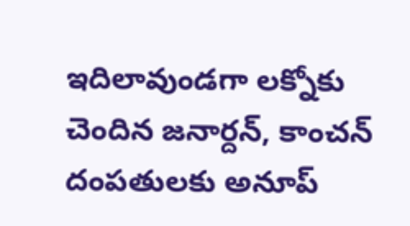ఇదిలావుండగా లక్నోకు చెందిన జనార్దన్, కాంచన్ దంపతులకు అనూప్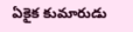ఏకైక కుమారుడు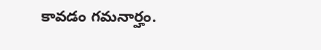కావడం గమనార్హం.